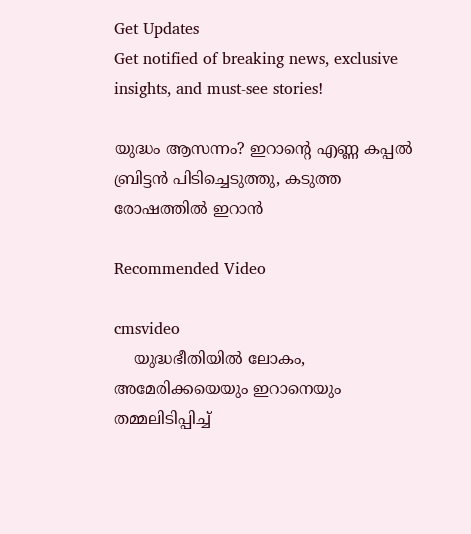Get Updates
Get notified of breaking news, exclusive insights, and must-see stories!

യുദ്ധം ആസന്നം? ഇറാന്റെ എണ്ണ കപ്പല്‍ ബ്രിട്ടന്‍ പിടിച്ചെടുത്തു, കടുത്ത രോഷത്തില്‍ ഇറാന്‍

Recommended Video

cmsvideo
    യുദ്ധഭീതിയില്‍ ലോകം, അമേരിക്കയെയും ഇറാനെയും തമ്മലിടിപ്പിച്ച്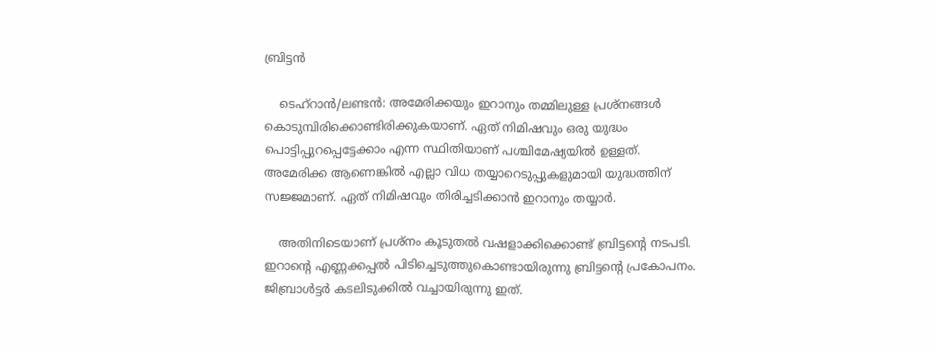ബ്രിട്ടന്‍

    ടെഹ്‌റാന്‍/ലണ്ടന്‍: അമേരിക്കയും ഇറാനും തമ്മിലുള്ള പ്രശ്‌നങ്ങള്‍ കൊടുമ്പിരിക്കൊണ്ടിരിക്കുകയാണ്. ഏത് നിമിഷവും ഒരു യുദ്ധം പൊട്ടിപ്പുറപ്പെട്ടേക്കാം എന്ന സ്ഥിതിയാണ് പശ്ചിമേഷ്യയില്‍ ഉള്ളത്. അമേരിക്ക ആണെങ്കില്‍ എല്ലാ വിധ തയ്യാറെടുപ്പുകളുമായി യുദ്ധത്തിന് സജ്ജമാണ്. ഏത് നിമിഷവും തിരിച്ചടിക്കാന്‍ ഇറാനും തയ്യാര്‍.

    അതിനിടെയാണ് പ്രശ്‌നം കൂടുതല്‍ വഷളാക്കിക്കൊണ്ട് ബ്രിട്ടന്റെ നടപടി. ഇറാന്റെ എണ്ണക്കപ്പല്‍ പിടിച്ചെടുത്തുകൊണ്ടായിരുന്നു ബ്രിട്ടന്റെ പ്രകോപനം. ജിബ്രാള്‍ട്ടർ കടലിടുക്കില്‍ വച്ചായിരുന്നു ഇത്.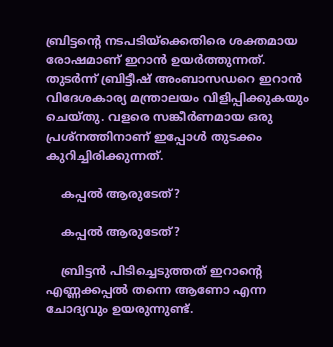ബ്രിട്ടന്റെ നടപടിയ്‌ക്കെതിരെ ശക്തമായ രോഷമാണ് ഇറാന്‍ ഉയര്‍ത്തുന്നത്. തുടര്‍ന്ന് ബ്രിട്ടീഷ് അംബാസഡറെ ഇറാന്‍ വിദേശകാര്യ മന്ത്രാലയം വിളിപ്പിക്കുകയും ചെയ്തു. വളരെ സങ്കീര്‍ണമായ ഒരു പ്രശ്‌നത്തിനാണ് ഇപ്പോള്‍ തുടക്കം കുറിച്ചിരിക്കുന്നത്.

    കപ്പല്‍ ആരുടേത്?

    കപ്പല്‍ ആരുടേത്?

    ബ്രിട്ടന്‍ പിടിച്ചെടുത്തത് ഇറാന്റെ എണ്ണക്കപ്പല്‍ തന്നെ ആണോ എന്ന ചോദ്യവും ഉയരുന്നുണ്ട്.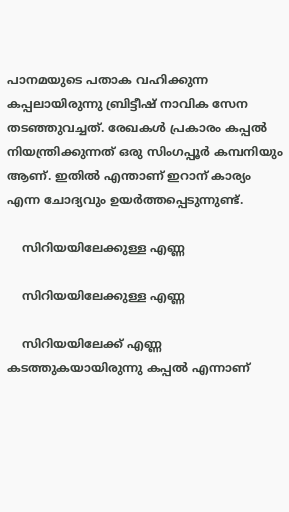പാനമയുടെ പതാക വഹിക്കുന്ന കപ്പലായിരുന്നു ബ്രിട്ടീഷ് നാവിക സേന തടഞ്ഞുവച്ചത്. രേഖകള്‍ പ്രകാരം കപ്പല്‍ നിയന്ത്രിക്കുന്നത് ഒരു സിംഗപ്പൂര്‍ കമ്പനിയും ആണ്. ഇതില്‍ എന്താണ് ഇറാന് കാര്യം എന്ന ചോദ്യവും ഉയര്‍ത്തപ്പെടുന്നുണ്ട്.

    സിറിയയിലേക്കുള്ള എണ്ണ

    സിറിയയിലേക്കുള്ള എണ്ണ

    സിറിയയിലേക്ക് എണ്ണ കടത്തുകയായിരുന്നു കപ്പല്‍ എന്നാണ്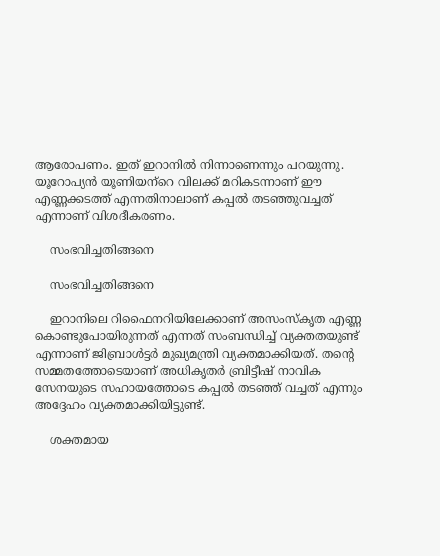ആരോപണം. ഇത് ഇറാനില്‍ നിന്നാണെന്നും പറയുന്നു. യൂറോപ്യന്‍ യൂണിയന്‌റെ വിലക്ക് മറികടന്നാണ് ഈ എണ്ണക്കടത്ത് എന്നതിനാലാണ് കപ്പല്‍ തടഞ്ഞുവച്ചത് എന്നാണ് വിശദീകരണം.

    സംഭവിച്ചതിങ്ങനെ

    സംഭവിച്ചതിങ്ങനെ

    ഇറാനിലെ റിഫൈനറിയിലേക്കാണ് അസംസ്‌കൃത എണ്ണ കൊണ്ടുപോയിരുന്നത് എന്നത് സംബന്ധിച്ച് വ്യക്തതയുണ്ട് എന്നാണ് ജിബ്രാള്‍ട്ടർ മുഖ്യമന്ത്രി വ്യക്തമാക്കിയത്. തന്റെ സമ്മതത്തോടെയാണ് അധികൃതര്‍ ബ്രിട്ടീഷ് നാവിക സേനയുടെ സഹായത്തോടെ കപ്പല്‍ തടഞ്ഞ് വച്ചത് എന്നും അദ്ദേഹം വ്യക്തമാക്കിയിട്ടുണ്ട്.

    ശക്തമായ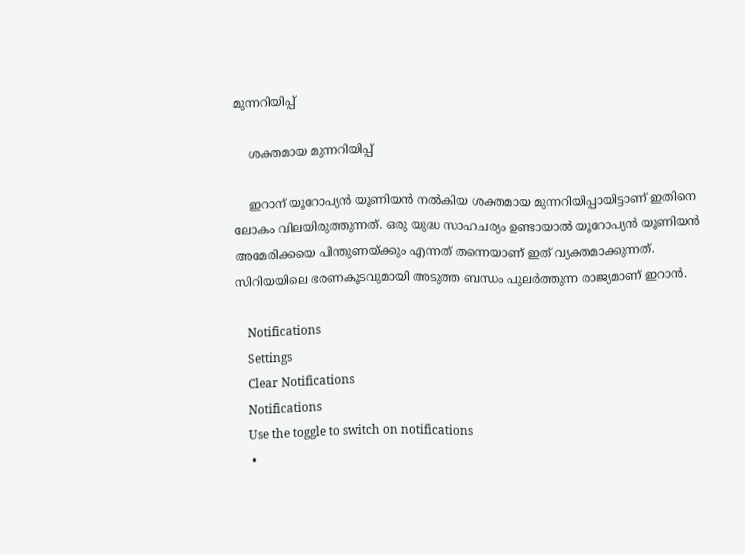മുന്നറിയിപ്പ്

    ശക്തമായ മുന്നറിയിപ്പ്

    ഇറാന് യൂറോപ്യന്‍ യൂണിയന്‍ നല്‍കിയ ശക്തമായ മുന്നറിയിപ്പായിട്ടാണ് ഇതിനെ ലോകം വിലയിരുത്തുന്നത്. ഒരു യുദ്ധ സാഹചര്യം ഉണ്ടായാല്‍ യൂറോപ്യന്‍ യൂണിയന്‍ അമേരിക്കയെ പിന്തുണയ്ക്കും എന്നത് തന്നെയാണ് ഇത് വ്യക്തമാക്കുന്നത്. സിറിയയിലെ ഭരണകൂടവുമായി അടുത്ത ബന്ധം പുലര്‍ത്തുന്ന രാജ്യമാണ് ഇറാന്‍.

    Notifications
    Settings
    Clear Notifications
    Notifications
    Use the toggle to switch on notifications
    •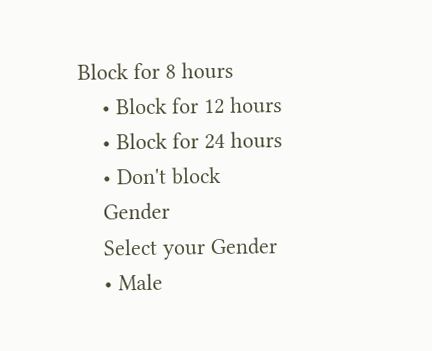Block for 8 hours
    • Block for 12 hours
    • Block for 24 hours
    • Don't block
    Gender
    Select your Gender
    • Male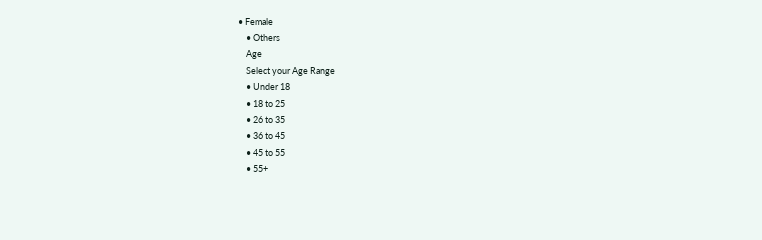• Female
    • Others
    Age
    Select your Age Range
    • Under 18
    • 18 to 25
    • 26 to 35
    • 36 to 45
    • 45 to 55
    • 55+